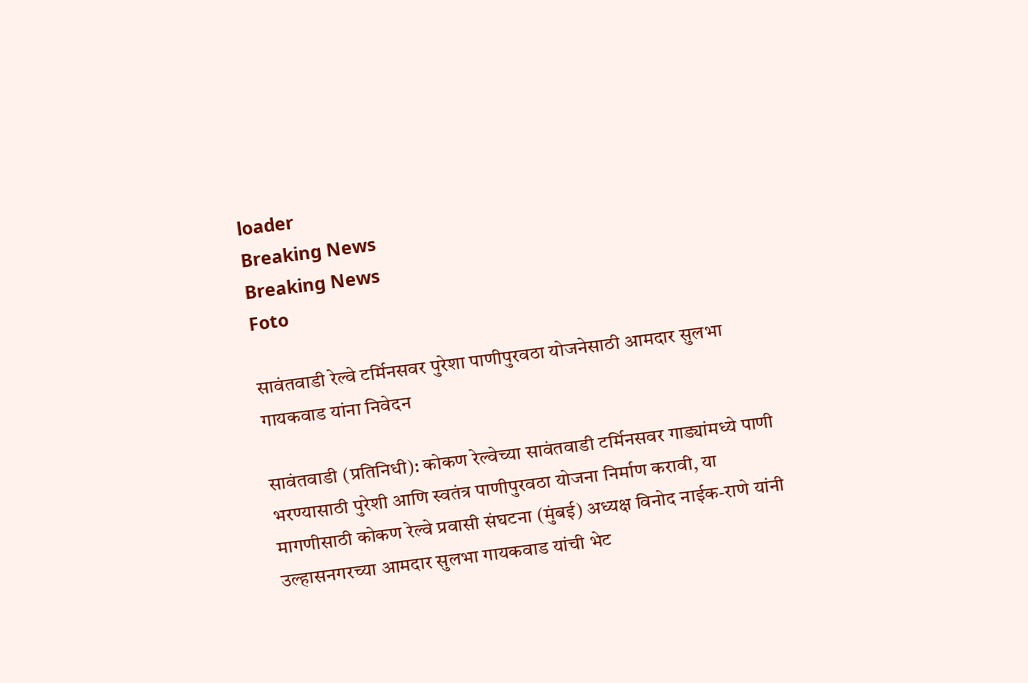loader
Breaking News
Breaking News
Foto

सावंतवाडी रेल्वे टर्मिनसवर पुरेशा पाणीपुरवठा योजनेसाठी आमदार सुलभा गायकवाड यांना निवेदन

सावंतवाडी (प्रतिनिधी): कोकण रेल्वेच्या सावंतवाडी टर्मिनसवर गाड्यांमध्ये पाणी भरण्यासाठी पुरेशी आणि स्वतंत्र पाणीपुरवठा योजना निर्माण करावी, या मागणीसाठी कोकण रेल्वे प्रवासी संघटना (मुंबई) अध्यक्ष विनोद नाईक-राणे यांनी उल्हासनगरच्या आमदार सुलभा गायकवाड यांची भेट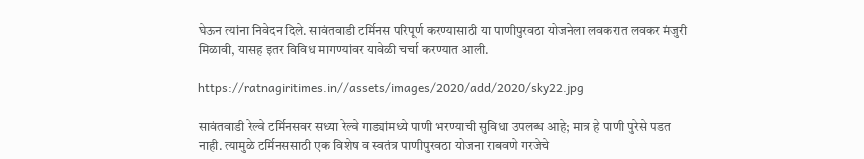घेऊन त्यांना निवेदन दिले. सावंतवाडी टर्मिनस परिपूर्ण करण्यासाठी या पाणीपुरवठा योजनेला लवकरात लवकर मंजुरी मिळावी, यासह इतर विविध मागण्यांवर यावेळी चर्चा करण्यात आली.

https://ratnagiritimes.in//assets/images/2020/add/2020/sky22.jpg

सावंतवाडी रेल्वे टर्मिनसवर सध्या रेल्वे गाड्यांमध्ये पाणी भरण्याची सुविधा उपलब्ध आहे; मात्र हे पाणी पुरेसे पडत नाही. त्यामुळे टर्मिनससाठी एक विशेष व स्वतंत्र पाणीपुरवठा योजना राबवणे गरजेचे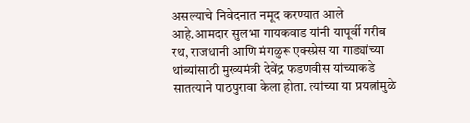असल्याचे निवेदनात नमूद करण्यात आले आहे.आमदार सुलभा गायकवाड यांनी यापूर्वी गरीब रथ, राजधानी आणि मंगळुरू एक्स्प्रेस या गाड्यांच्या थांब्यांसाठी मुख्यमंत्री देवेंद्र फडणवीस यांच्याकडे सातत्याने पाठपुरावा केला होता. त्यांच्या या प्रयत्नांमुळे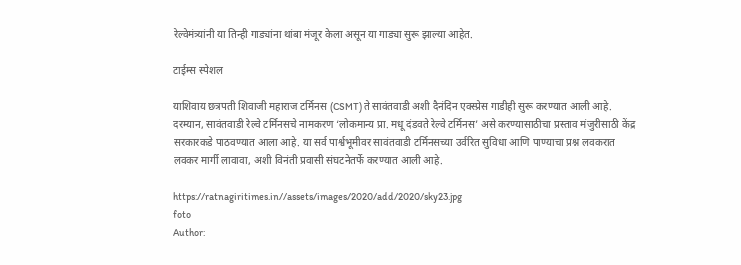रेल्वेमंत्र्यांनी या तिन्ही गाड्यांना थांबा मंजूर केला असून या गाड्या सुरू झाल्या आहेत.

टाईम्स स्पेशल

याशिवाय छत्रपती शिवाजी महाराज टर्मिनस (CSMT) ते सावंतवाडी अशी दैनंदिन एक्स्प्रेस गाडीही सुरू करण्यात आली आहे. दरम्यान, सावंतवाडी रेल्वे टर्मिनसचे नामकरण ‘लोकमान्य प्रा. मधू दंडवते रेल्वे टर्मिनस’ असे करण्यासाठीचा प्रस्ताव मंजुरीसाठी केंद्र सरकारकडे पाठवण्यात आला आहे. या सर्व पार्श्वभूमीवर सावंतवाडी टर्मिनसच्या उर्वरित सुविधा आणि पाण्याचा प्रश्न लवकरात लवकर मार्गी लावावा, अशी विनंती प्रवासी संघटनेतर्फे करण्यात आली आहे.

https://ratnagiritimes.in//assets/images/2020/add/2020/sky23.jpg
foto
Author: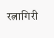रत्नागिरी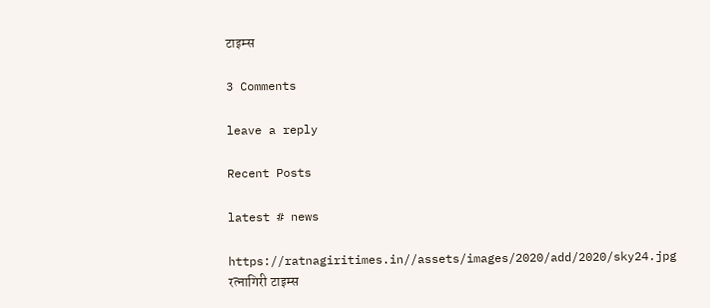टाइम्स

3 Comments

leave a reply

Recent Posts

latest # news

https://ratnagiritimes.in//assets/images/2020/add/2020/sky24.jpg
रत्नागिरी टाइम्स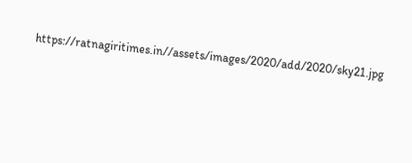https://ratnagiritimes.in//assets/images/2020/add/2020/sky21.jpg